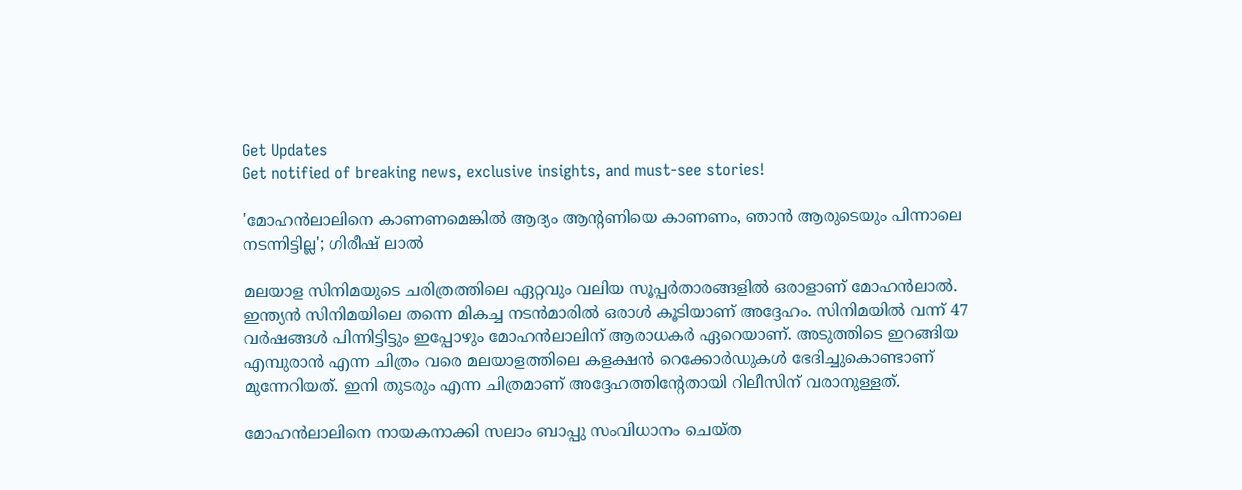Get Updates
Get notified of breaking news, exclusive insights, and must-see stories!

'മോഹൻലാലിനെ കാണണമെങ്കിൽ ആദ്യം ആന്റണിയെ കാണണം, ഞാൻ ആരുടെയും പിന്നാലെ നടന്നിട്ടില്ല'; ഗിരീഷ് ലാൽ

മലയാള സിനിമയുടെ ചരിത്രത്തിലെ ഏറ്റവും വലിയ സൂപ്പർതാരങ്ങളിൽ ഒരാളാണ് മോഹൻലാൽ. ഇന്ത്യൻ സിനിമയിലെ തന്നെ മികച്ച നടൻമാരിൽ ഒരാൾ കൂടിയാണ് അദ്ദേഹം. സിനിമയിൽ വന്ന് 47 വർഷങ്ങൾ പിന്നിട്ടിട്ടും ഇപ്പോഴും മോഹൻലാലിന് ആരാധകർ ഏറെയാണ്. അടുത്തിടെ ഇറങ്ങിയ എമ്പുരാൻ എന്ന ചിത്രം വരെ മലയാളത്തിലെ കളക്ഷൻ റെക്കോർഡുകൾ ഭേദിച്ചുകൊണ്ടാണ് മുന്നേറിയത്. ഇനി തുടരും എന്ന ചിത്രമാണ് അദ്ദേഹത്തിന്റേതായി റിലീസിന് വരാനുള്ളത്.

മോഹൻലാലിനെ നായകനാക്കി സലാം ബാപ്പു സംവിധാനം ചെയ്‌ത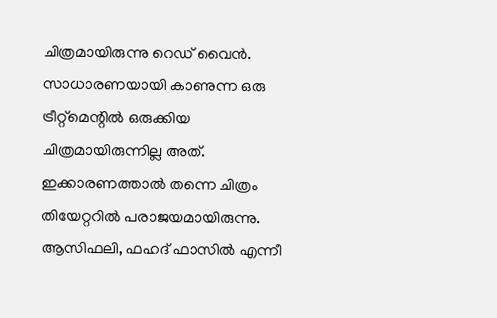ചിത്രമായിരുന്നു റെഡ് വൈൻ. സാധാരണയായി കാണുന്ന ഒരു ട്രീറ്റ്‌മെന്റിൽ ഒരുക്കിയ ചിത്രമായിരുന്നില്ല അത്. ഇക്കാരണത്താൽ തന്നെ ചിത്രം തിയേറ്ററിൽ പരാജയമായിരുന്നു. ആസിഫലി, ഫഹദ് ഫാസിൽ എന്നീ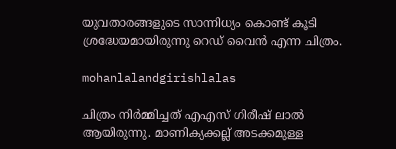യുവതാരങ്ങളുടെ സാന്നിധ്യം കൊണ്ട് കൂടി ശ്രദ്ധേയമായിരുന്നു റെഡ് വൈൻ എന്ന ചിത്രം.

mohanlalandgirishlalas

ചിത്രം നിർമ്മിച്ചത് എഎസ് ഗിരീഷ് ലാൽ ആയിരുന്നു. മാണിക്യക്കല്ല് അടക്കമുള്ള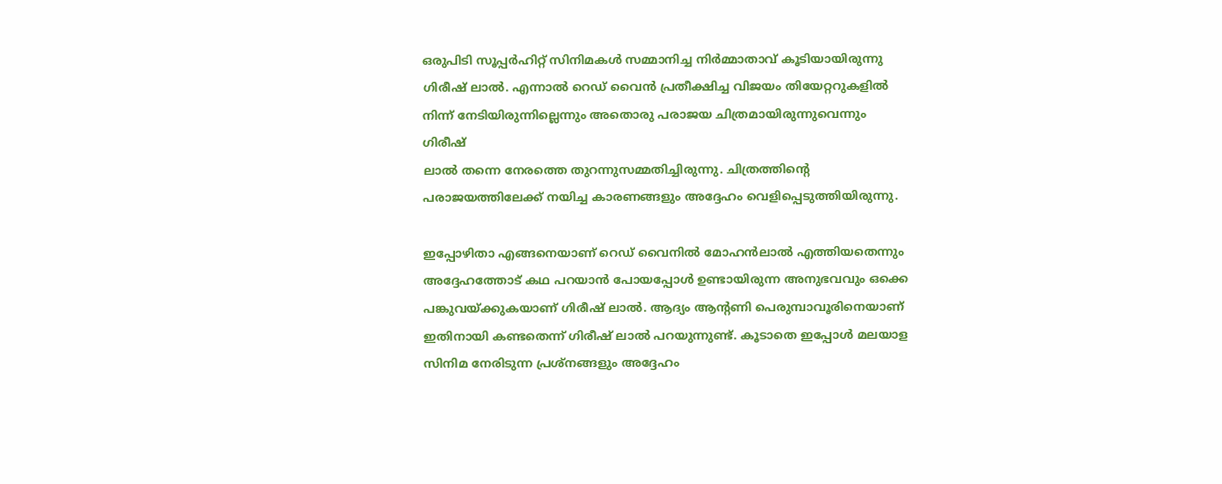ഒരുപിടി സൂപ്പർഹിറ്റ് സിനിമകൾ സമ്മാനിച്ച നിർമ്മാതാവ് കൂടിയായിരുന്നു ഗിരീഷ് ലാൽ. എന്നാൽ റെഡ് വൈൻ പ്രതീക്ഷിച്ച വിജയം തിയേറ്ററുകളിൽ നിന്ന് നേടിയിരുന്നില്ലെന്നും അതൊരു പരാജയ ചിത്രമായിരുന്നുവെന്നും ഗിരീഷ്
ലാൽ തന്നെ നേരത്തെ തുറന്നുസമ്മതിച്ചിരുന്നു. ചിത്രത്തിന്റെ പരാജയത്തിലേക്ക് നയിച്ച കാരണങ്ങളും അദ്ദേഹം വെളിപ്പെടുത്തിയിരുന്നു.

ഇപ്പോഴിതാ എങ്ങനെയാണ് റെഡ് വൈനിൽ മോഹൻലാൽ എത്തിയതെന്നും അദ്ദേഹത്തോട് കഥ പറയാൻ പോയപ്പോൾ ഉണ്ടായിരുന്ന അനുഭവവും ഒക്കെ പങ്കുവയ്ക്കുകയാണ് ഗിരീഷ് ലാൽ. ആദ്യം ആന്റണി പെരുമ്പാവൂരിനെയാണ് ഇതിനായി കണ്ടതെന്ന് ഗിരീഷ് ലാൽ പറയുന്നുണ്ട്. കൂടാതെ ഇപ്പോൾ മലയാള സിനിമ നേരിടുന്ന പ്രശ്‌നങ്ങളും അദ്ദേഹം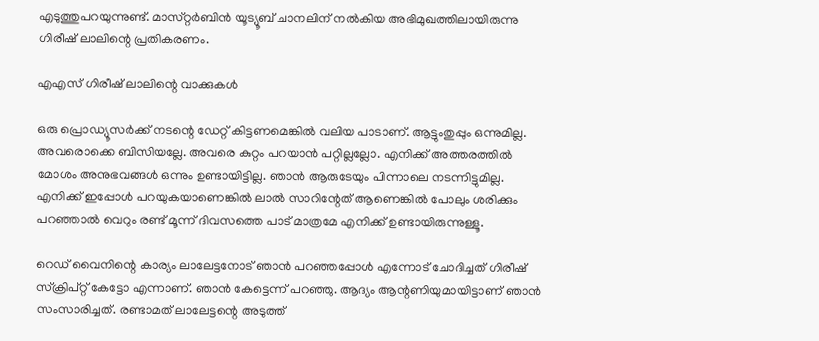എടുത്തുപറയുന്നുണ്ട്. മാസ്‌റ്റർബിൻ യൂട്യൂബ് ചാനലിന് നൽകിയ അഭിമുഖത്തിലായിരുന്നു ഗിരീഷ് ലാലിന്റെ പ്രതികരണം.

എഎസ് ഗിരീഷ് ലാലിന്റെ വാക്കുകൾ

ഒരു പ്രൊഡ്യൂസർക്ക് നടന്റെ ഡേറ്റ് കിട്ടണമെങ്കിൽ വലിയ പാടാണ്. ആട്ടുംതുപ്പും ഒന്നുമില്ല. അവരൊക്കെ ബിസിയല്ലേ. അവരെ കുറ്റം പറയാൻ പറ്റില്ലല്ലോ. എനിക്ക് അത്തരത്തിൽ മോശം അനുഭവങ്ങൾ ഒന്നും ഉണ്ടായിട്ടില്ല. ഞാൻ ആരുടേയും പിന്നാലെ നടന്നിട്ടുമില്ല. എനിക്ക് ഇപ്പോൾ പറയുകയാണെങ്കിൽ ലാൽ സാറിന്റേത് ആണെങ്കിൽ പോലും ശരിക്കും പറഞ്ഞാൽ വെറും രണ്ട് മൂന്ന് ദിവസത്തെ പാട് മാത്രമേ എനിക്ക് ഉണ്ടായിരുന്നുള്ളൂ.

റെഡ് വൈനിന്റെ കാര്യം ലാലേട്ടനോട്‌ ഞാൻ പറഞ്ഞപ്പോൾ എന്നോട് ചോദിച്ചത് ഗിരീഷ് സ്ക്രിപ്റ്റ് കേട്ടോ എന്നാണ്. ഞാൻ കേട്ടെന്ന് പറഞ്ഞു. ആദ്യം ആന്റണിയുമായിട്ടാണ് ഞാൻ സംസാരിച്ചത്. രണ്ടാമത് ലാലേട്ടന്റെ അടുത്ത്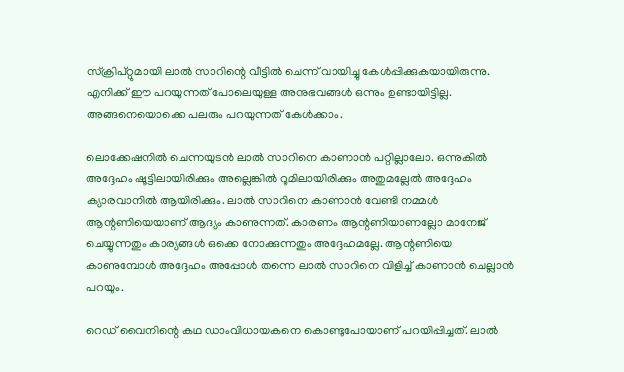സ്ക്രിപ്റ്റുമായി ലാൽ സാറിന്റെ വീട്ടിൽ ചെന്ന് വായിച്ചു കേൾപ്പിക്കുകയായിരുന്നു. എനിക്ക് ഈ പറയുന്നത് പോലെയുള്ള അനുഭവങ്ങൾ ഒന്നും ഉണ്ടായിട്ടില്ല. അങ്ങനെയൊക്കെ പലരും പറയുന്നത് കേൾക്കാം.

ലൊക്കേഷനിൽ ചെന്നയുടൻ ലാൽ സാറിനെ കാണാൻ പറ്റില്ലാലോ. ഒന്നുകിൽ അദ്ദേഹം ഷൂട്ടിലായിരിക്കും അല്ലെങ്കിൽ റൂമിലായിരിക്കും അതുമല്ലേൽ അദ്ദേഹം ക്യാരവാനിൽ ആയിരിക്കും. ലാൽ സാറിനെ കാണാൻ വേണ്ടി നമ്മൾ ആന്റണിയെയാണ് ആദ്യം കാണുന്നത്. കാരണം ആന്റണിയാണല്ലോ മാനേജ് ചെയ്യുന്നതും കാര്യങ്ങൾ ഒക്കെ നോക്കുന്നതും അദ്ദേഹമല്ലേ. ആന്റണിയെ കാണുമ്പോൾ അദ്ദേഹം അപ്പോൾ തന്നെ ലാൽ സാറിനെ വിളിച്ച് കാണാൻ ചെല്ലാൻ പറയും.

റെഡ് വൈനിന്റെ കഥ ഡാംവിധായകനെ കൊണ്ടുപോയാണ് പറയിപ്പിച്ചത്. ലാൽ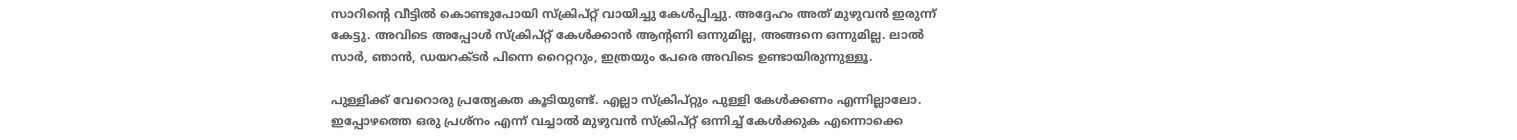സാറിന്റെ വീട്ടിൽ കൊണ്ടുപോയി സ്ക്രിപ്റ്റ് വായിച്ചു കേൾപ്പിച്ചു. അദ്ദേഹം അത് മുഴുവൻ ഇരുന്ന് കേട്ടു. അവിടെ അപ്പോൾ സ്ക്രിപ്റ്റ് കേൾക്കാൻ ആന്റണി ഒന്നുമില്ല, അങ്ങനെ ഒന്നുമില്ല. ലാൽ സാർ, ഞാൻ, ഡയറക്‌ടർ പിന്നെ റൈറ്ററും, ഇത്രയും പേരെ അവിടെ ഉണ്ടായിരുന്നുള്ളൂ.

പുള്ളിക്ക് വേറൊരു പ്രത്യേകത കൂടിയുണ്ട്. എല്ലാ സ്ക്രിപ്റ്റും പുള്ളി കേൾക്കണം എന്നില്ലാലോ. ഇപ്പോഴത്തെ ഒരു പ്രശ്‌നം എന്ന് വച്ചാൽ മുഴുവൻ സ്ക്രിപ്റ്റ് ഒന്നിച്ച് കേൾക്കുക എന്നൊക്കെ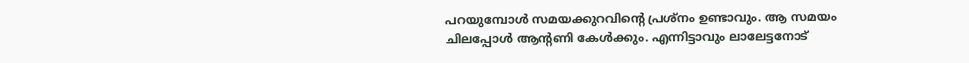പറയുമ്പോൾ സമയക്കുറവിന്റെ പ്രശ്‌നം ഉണ്ടാവും. ആ സമയം ചിലപ്പോൾ ആന്റണി കേൾക്കും. എന്നിട്ടാവും ലാലേട്ടനോട്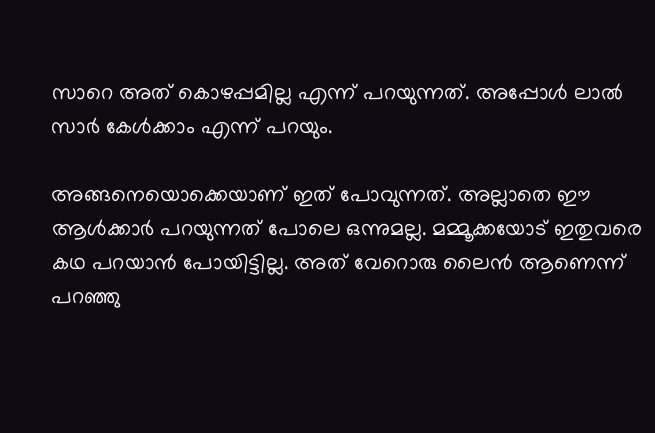സാറെ അത് കൊഴപ്പമില്ല എന്ന് പറയുന്നത്. അപ്പോൾ ലാൽ സാർ കേൾക്കാം എന്ന് പറയും.

അങ്ങനെയൊക്കെയാണ് ഇത് പോവുന്നത്. അല്ലാതെ ഈ ആൾക്കാർ പറയുന്നത് പോലെ ഒന്നുമല്ല. മമ്മൂക്കയോട് ഇതുവരെ കഥ പറയാൻ പോയിട്ടില്ല. അത് വേറൊരു ലൈൻ ആണെന്ന് പറഞ്ഞു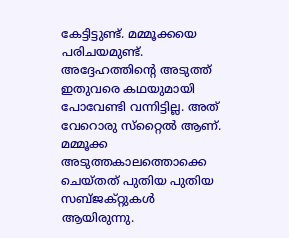കേട്ടിട്ടുണ്ട്. മമ്മൂക്കയെ പരിചയമുണ്ട്. അദ്ദേഹത്തിന്റെ അടുത്ത് ഇതുവരെ കഥയുമായി പോവേണ്ടി വന്നിട്ടില്ല. അത് വേറൊരു സ്‌റ്റൈൽ ആണ്. മമ്മൂക്ക അടുത്തകാലത്തൊക്കെ ചെയ്‌തത്‌ പുതിയ പുതിയ സബ്‌ജക്റ്റുകൾ ആയിരുന്നു.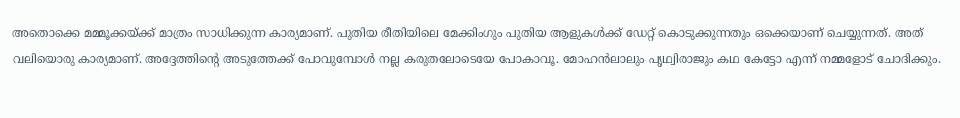അതൊക്കെ മമ്മൂക്കയ്ക്ക് മാത്രം സാധിക്കുന്ന കാര്യമാണ്. പുതിയ രീതിയിലെ മേക്കിംഗും പുതിയ ആളുകൾക്ക് ഡേറ്റ് കൊടുക്കുന്നതും ഒക്കെയാണ് ചെയ്യുന്നത്. അത് വലിയൊരു കാര്യമാണ്. അദ്ദേത്തിന്റെ അടുത്തേക്ക് പോവുമ്പോൾ നല്ല കരുതലോടെയേ പോകാവൂ. മോഹൻലാലും പൃഥ്വിരാജും കഥ കേട്ടോ എന്ന് നമ്മളോട് ചോദിക്കും.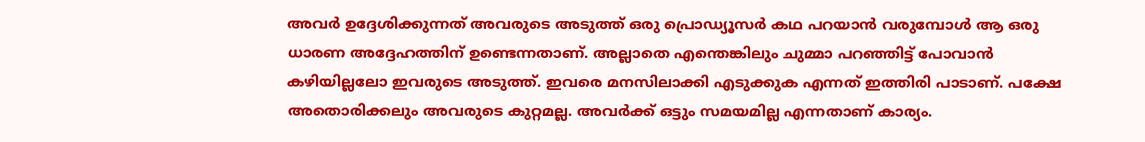അവർ ഉദ്ദേശിക്കുന്നത് അവരുടെ അടുത്ത് ഒരു പ്രൊഡ്യൂസർ കഥ പറയാൻ വരുമ്പോൾ ആ ഒരു ധാരണ അദ്ദേഹത്തിന് ഉണ്ടെന്നതാണ്. അല്ലാതെ എന്തെങ്കിലും ചുമ്മാ പറഞ്ഞിട്ട് പോവാൻ കഴിയില്ലലോ ഇവരുടെ അടുത്ത്. ഇവരെ മനസിലാക്കി എടുക്കുക എന്നത് ഇത്തിരി പാടാണ്. പക്ഷേ അതൊരിക്കലും അവരുടെ കുറ്റമല്ല. അവർക്ക് ഒട്ടും സമയമില്ല എന്നതാണ് കാര്യം.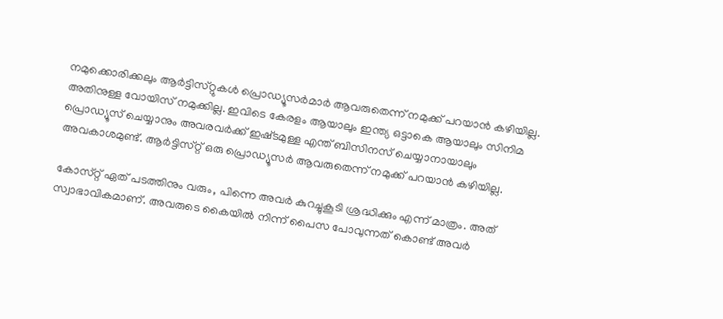നമുക്കൊരിക്കലും ആർട്ടിസ്‌റ്റുകൾ പ്രൊഡ്യൂസർമാർ ആവരുതെന്ന് നമുക്ക് പറയാൻ കഴിയില്ല. അതിനുള്ള വോയിസ് നമുക്കില്ല. ഇവിടെ കേരളം ആയാലും ഇന്ത്യ ഒട്ടാകെ ആയാലും സിനിമ പ്രൊഡ്യൂസ് ചെയ്യാനും അവരവർക്ക് ഇഷ്‌ടമുള്ള എന്ത് ബിസിനസ് ചെയ്യാനായാലും അവകാശമുണ്ട്. ആർട്ടിസ്‌റ്റ് ഒരു പ്രൊഡ്യൂസർ ആവരുതെന്ന് നമുക്ക് പറയാൻ കഴിയില്ല.

കോസ്‌റ്റ് ഏത് പടത്തിനും വരും, പിന്നെ അവർ കുറച്ചുകൂടി ശ്രദ്ധിക്കും എന്ന് മാത്രം. അത് സ്വാഭാവികമാണ്. അവരുടെ കൈയിൽ നിന്ന് പൈസ പോവുന്നത് കൊണ്ട് അവർ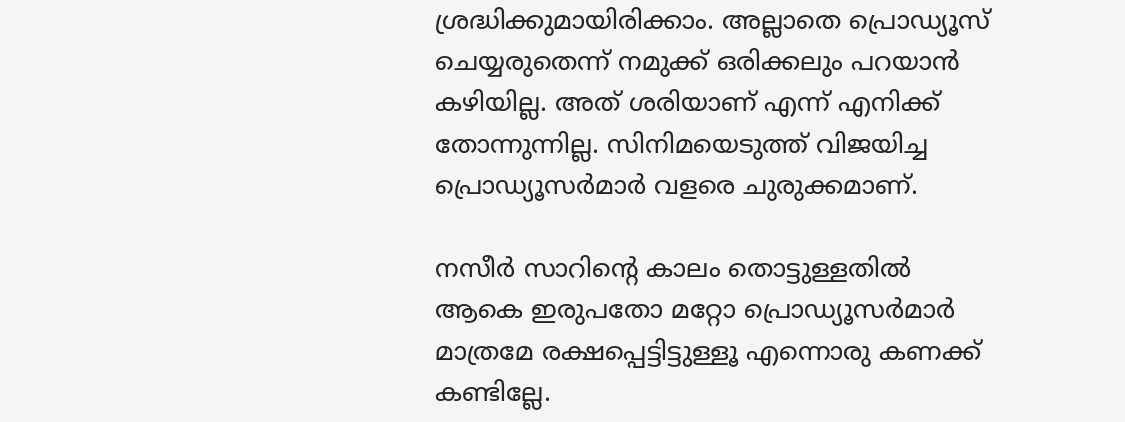ശ്രദ്ധിക്കുമായിരിക്കാം. അല്ലാതെ പ്രൊഡ്യൂസ് ചെയ്യരുതെന്ന് നമുക്ക് ഒരിക്കലും പറയാൻ കഴിയില്ല. അത് ശരിയാണ് എന്ന് എനിക്ക് തോന്നുന്നില്ല. സിനിമയെടുത്ത് വിജയിച്ച പ്രൊഡ്യൂസർമാർ വളരെ ചുരുക്കമാണ്.

നസീർ സാറിന്റെ കാലം തൊട്ടുള്ളതിൽ ആകെ ഇരുപതോ മറ്റോ പ്രൊഡ്യൂസർമാർ മാത്രമേ രക്ഷപ്പെട്ടിട്ടുള്ളൂ എന്നൊരു കണക്ക് കണ്ടില്ലേ.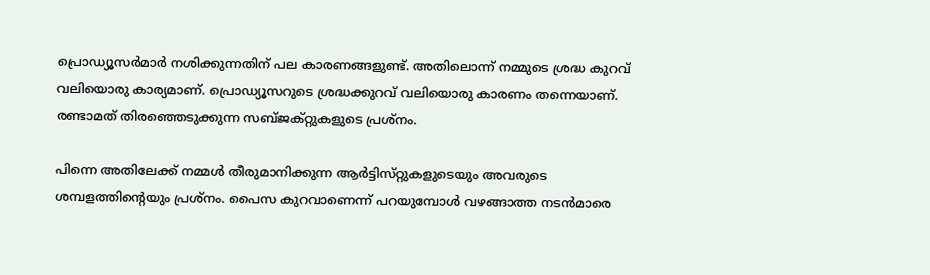പ്രൊഡ്യൂസർമാർ നശിക്കുന്നതിന് പല കാരണങ്ങളുണ്ട്. അതിലൊന്ന് നമ്മുടെ ശ്രദ്ധ കുറവ് വലിയൊരു കാര്യമാണ്. പ്രൊഡ്യൂസറുടെ ശ്രദ്ധക്കുറവ് വലിയൊരു കാരണം തന്നെയാണ്. രണ്ടാമത് തിരഞ്ഞെടുക്കുന്ന സബ്‌ജക്റ്റുകളുടെ പ്രശ്‌നം.

പിന്നെ അതിലേക്ക് നമ്മൾ തീരുമാനിക്കുന്ന ആർട്ടിസ്‌റ്റുകളുടെയും അവരുടെ ശമ്പളത്തിന്റെയും പ്രശ്‌നം. പൈസ കുറവാണെന്ന് പറയുമ്പോൾ വഴങ്ങാത്ത നടൻമാരെ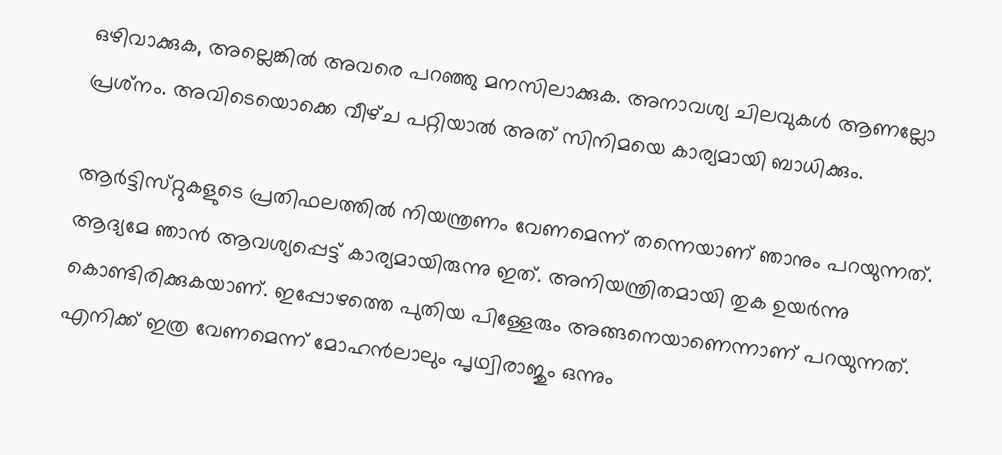ഒഴിവാക്കുക, അല്ലെങ്കിൽ അവരെ പറഞ്ഞു മനസിലാക്കുക. അനാവശ്യ ചിലവുകൾ ആണല്ലോ പ്രശ്‌നം. അവിടെയൊക്കെ വീഴ്‌ച പറ്റിയാൽ അത് സിനിമയെ കാര്യമായി ബാധിക്കും.

ആർട്ടിസ്‌റ്റുകളുടെ പ്രതിഫലത്തിൽ നിയന്ത്രണം വേണമെന്ന് തന്നെയാണ് ഞാനും പറയുന്നത്. ആദ്യമേ ഞാൻ ആവശ്യപ്പെട്ട് കാര്യമായിരുന്നു ഇത്. അനിയന്ത്രിതമായി തുക ഉയർന്നു കൊണ്ടിരിക്കുകയാണ്. ഇപ്പോഴത്തെ പുതിയ പിള്ളേരും അങ്ങനെയാണെന്നാണ് പറയുന്നത്. എനിക്ക് ഇത്ര വേണമെന്ന് മോഹൻലാലും പൃഥ്വിരാജും ഒന്നും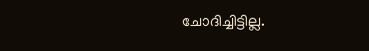ചോദിച്ചിട്ടില്ല.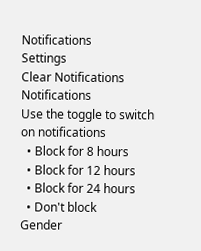Notifications
Settings
Clear Notifications
Notifications
Use the toggle to switch on notifications
  • Block for 8 hours
  • Block for 12 hours
  • Block for 24 hours
  • Don't block
Gender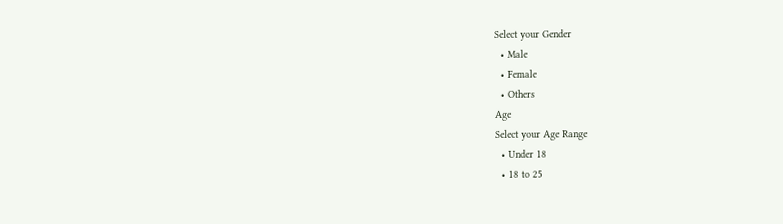Select your Gender
  • Male
  • Female
  • Others
Age
Select your Age Range
  • Under 18
  • 18 to 25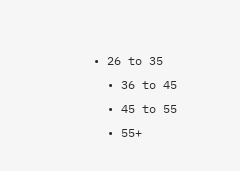• 26 to 35
  • 36 to 45
  • 45 to 55
  • 55+